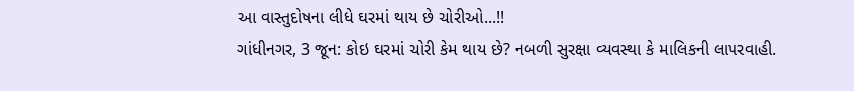આ વાસ્તુદોષના લીધે ઘરમાં થાય છે ચોરીઓ...!!
ગાંધીનગર, 3 જૂન: કોઇ ઘરમાં ચોરી કેમ થાય છે? નબળી સુરક્ષા વ્યવસ્થા કે માલિકની લાપરવાહી.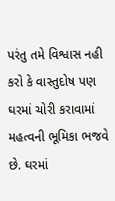પરંતુ તમે વિશ્વાસ નહી કરો કે વાસ્તુદોષ પણ ઘરમાં ચોરી કરાવામાં મહત્વની ભૂમિકા ભજવે છે. ઘરમાં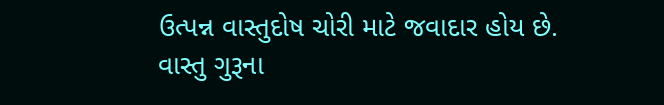ઉત્પન્ન વાસ્તુદોષ ચોરી માટે જવાદાર હોય છે.
વાસ્તુ ગુરૂના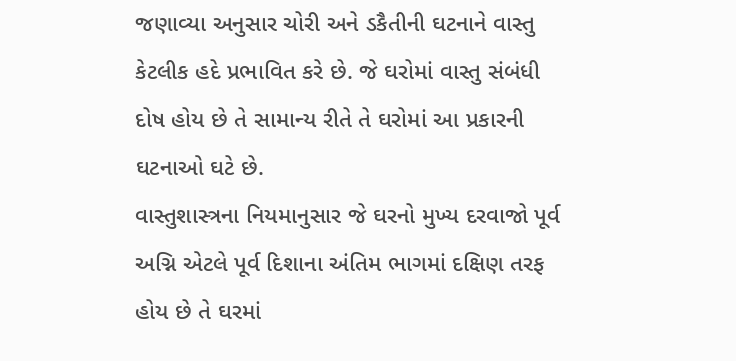જણાવ્યા અનુસાર ચોરી અને ડકૈતીની ઘટનાને વાસ્તુ કેટલીક હદે પ્રભાવિત કરે છે. જે ઘરોમાં વાસ્તુ સંબંધી દોષ હોય છે તે સામાન્ય રીતે તે ઘરોમાં આ પ્રકારની ઘટનાઓ ઘટે છે.
વાસ્તુશાસ્ત્રના નિયમાનુસાર જે ઘરનો મુખ્ય દરવાજો પૂર્વ અગ્નિ એટલે પૂર્વ દિશાના અંતિમ ભાગમાં દક્ષિણ તરફ હોય છે તે ઘરમાં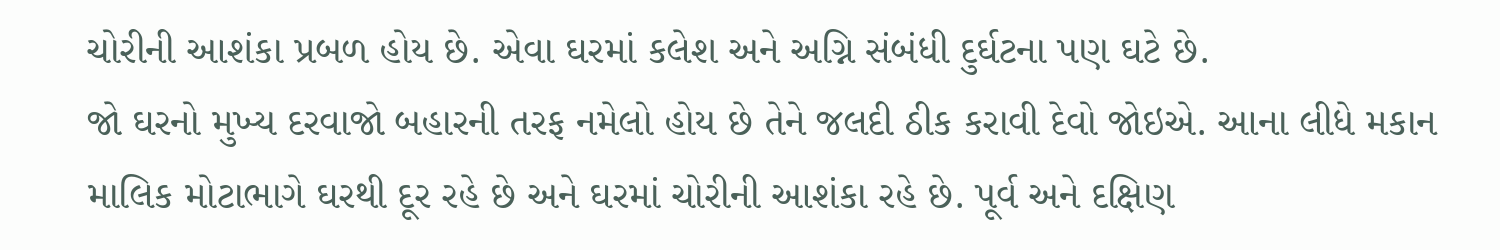ચોરીની આશંકા પ્રબળ હોય છે. એવા ઘરમાં કલેશ અને અગ્નિ સંબંધી દુર્ઘટના પણ ઘટે છે.
જો ઘરનો મુખ્ય દરવાજો બહારની તરફ નમેલો હોય છે તેને જલદી ઠીક કરાવી દેવો જોઇએ. આના લીધે મકાન માલિક મોટાભાગે ઘરથી દૂર રહે છે અને ઘરમાં ચોરીની આશંકા રહે છે. પૂર્વ અને દક્ષિણ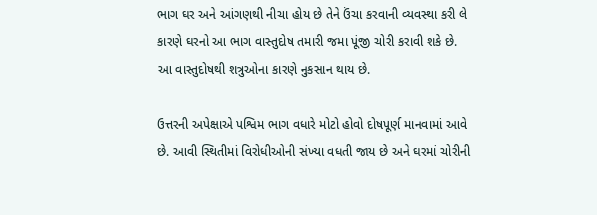ભાગ ઘર અને આંગણથી નીચા હોય છે તેને ઉંચા કરવાની વ્યવસ્થા કરી લે કારણે ઘરનો આ ભાગ વાસ્તુદોષ તમારી જમા પૂંજી ચોરી કરાવી શકે છે. આ વાસ્તુદોષથી શત્રુઓના કારણે નુકસાન થાય છે.

ઉત્તરની અપેક્ષાએ પશ્વિમ ભાગ વધારે મોટો હોવો દોષપૂર્ણ માનવામાં આવે છે. આવી સ્થિતીમાં વિરોધીઓની સંખ્યા વધતી જાય છે અને ઘરમાં ચોરીની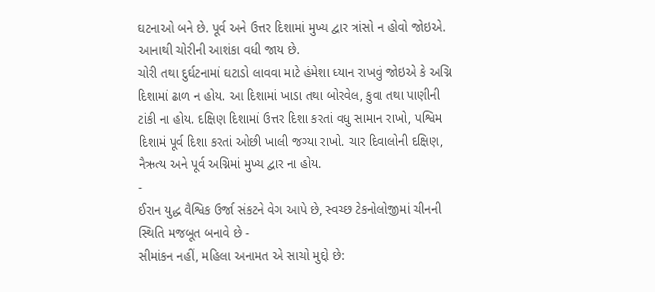ઘટનાઓ બને છે. પૂર્વ અને ઉત્તર દિશામાં મુખ્ય દ્વાર ત્રાંસો ન હોવો જોઇએ. આનાથી ચોરીની આશંકા વધી જાય છે.
ચોરી તથા દુર્ઘટનામાં ઘટાડો લાવવા માટે હંમેશા ધ્યાન રાખવું જોઇએ કે અગ્નિ દિશામાં ઢાળ ન હોય. આ દિશામાં ખાડા તથા બોરવેલ, કુવા તથા પાણીની ટાંકી ના હોય. દક્ષિણ દિશામાં ઉત્તર દિશા કરતાં વધુ સામાન રાખો, પશ્વિમ દિશામં પૂર્વ દિશા કરતાં ઓછી ખાલી જગ્યા રાખો. ચાર દિવાલોની દક્ષિણ, નૈઋત્ય અને પૂર્વ અગ્નિમાં મુખ્ય દ્વાર ના હોય.
-
ઈરાન યુદ્ધ વૈશ્વિક ઉર્જા સંકટને વેગ આપે છે, સ્વચ્છ ટેકનોલોજીમાં ચીનની સ્થિતિ મજબૂત બનાવે છે -
સીમાંકન નહીં, મહિલા અનામત એ સાચો મુદ્દો છે: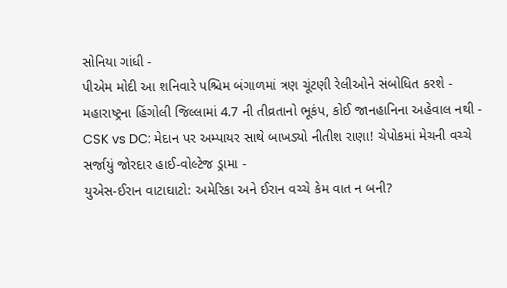સોનિયા ગાંધી -
પીએમ મોદી આ શનિવારે પશ્ચિમ બંગાળમાં ત્રણ ચૂંટણી રેલીઓને સંબોધિત કરશે -
મહારાષ્ટ્રના હિંગોલી જિલ્લામાં 4.7 ની તીવ્રતાનો ભૂકંપ, કોઈ જાનહાનિના અહેવાલ નથી -
CSK vs DC: મેદાન પર અમ્પાયર સાથે બાખડ્યો નીતીશ રાણા! ચેપોકમાં મેચની વચ્ચે સર્જાયું જોરદાર હાઈ-વોલ્ટેજ ડ્રામા -
યુએસ-ઈરાન વાટાઘાટો: અમેરિકા અને ઈરાન વચ્ચે કેમ વાત ન બની?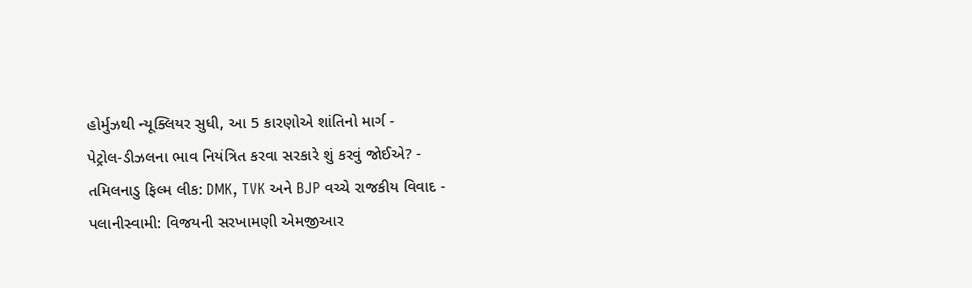હોર્મુઝથી ન્યૂક્લિયર સુધી, આ 5 કારણોએ શાંતિનો માર્ગ -
પેટ્રોલ-ડીઝલના ભાવ નિયંત્રિત કરવા સરકારે શું કરવું જોઈએ? -
તમિલનાડુ ફિલ્મ લીક: DMK, TVK અને BJP વચ્ચે રાજકીય વિવાદ -
પલાનીસ્વામી: વિજયની સરખામણી એમજીઆર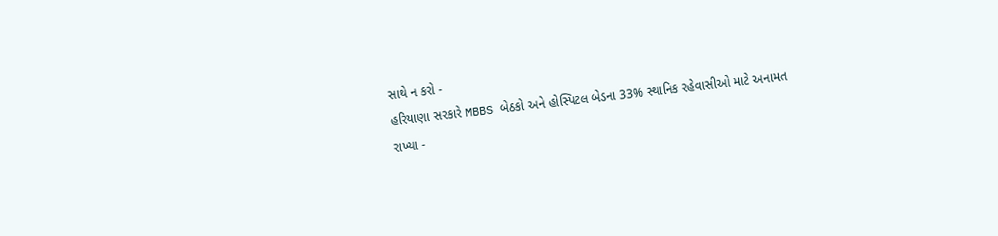સાથે ન કરો -
હરિયાણા સરકારે MBBS બેઠકો અને હોસ્પિટલ બેડના 33% સ્થાનિક રહેવાસીઓ માટે અનામત રાખ્યા -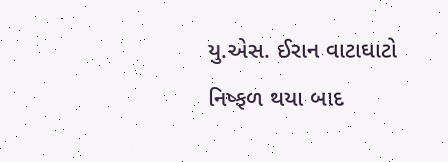યુ.એસ. ઈરાન વાટાઘાટો નિષ્ફળ થયા બાદ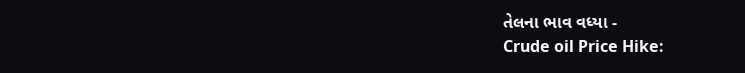તેલના ભાવ વધ્યા -
Crude oil Price Hike: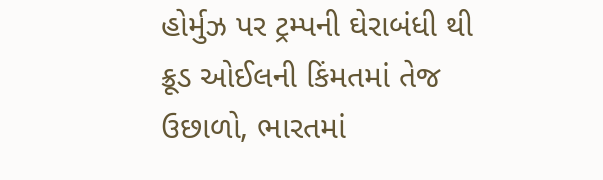હોર્મુઝ પર ટ્રમ્પની ઘેરાબંધી થી ક્રૂડ ઓઈલની કિંમતમાં તેજ ઉછાળો, ભારતમાં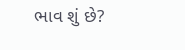ભાવ શું છે?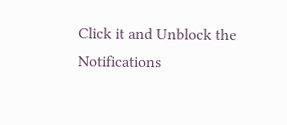Click it and Unblock the Notifications